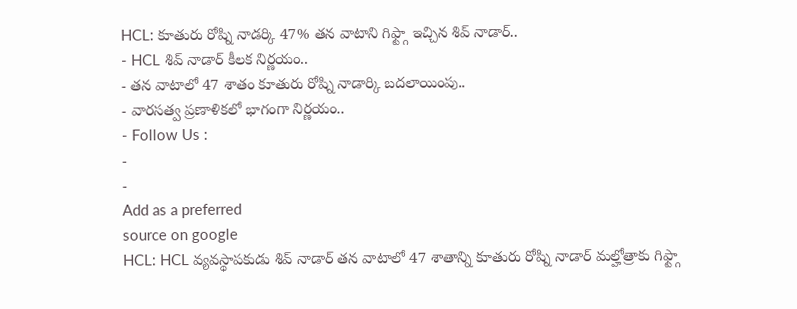HCL: కూతురు రోష్ని నాడర్కి 47% తన వాటాని గిఫ్ట్గా ఇచ్చిన శివ్ నాడార్..
- HCL శివ్ నాడార్ కీలక నిర్ణయం..
- తన వాటాలో 47 శాతం కూతురు రోష్ని నాడార్కి బదలాయింపు..
- వారసత్వ ప్రణాళికలో భాగంగా నిర్ణయం..
- Follow Us :
-
-
Add as a preferred
source on google
HCL: HCL వ్యవస్థాపకుడు శివ్ నాడార్ తన వాటాలో 47 శాతాన్ని కూతురు రోష్ని నాడార్ మల్హోత్రాకు గిఫ్ట్గా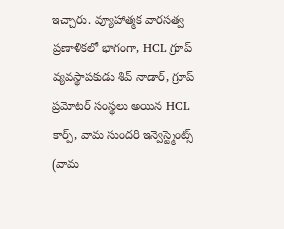ఇచ్చారు. వ్యూహాత్మక వారసత్వ ప్రణాళికలో భాగంగా, HCL గ్రూప్ వ్యవస్థాపకుడు శివ్ నాడార్, గ్రూప్ ప్రమోటర్ సంస్థలు అయిన HCL కార్ప్, వామ సుందరి ఇన్వెస్ట్మెంట్స్ (వామ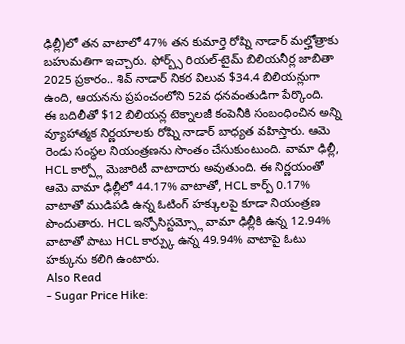ఢిల్లీ)లో తన వాటాలో 47% తన కుమార్తె రోష్ని నాడార్ మల్హోత్రాకు బహుమతిగా ఇచ్చారు. ఫోర్బ్స్ రియల్-టైమ్ బిలియనీర్ల జాబితా 2025 ప్రకారం.. శివ్ నాడార్ నికర విలువ $34.4 బిలియన్లుగా ఉంది, ఆయనను ప్రపంచంలోని 52వ ధనవంతుడిగా పేర్కొంది.
ఈ బదిలీతో $12 బిలియన్ల టెక్నాలజీ కంపెనీకి సంబంధించిన అన్ని వ్యూహాత్మక నిర్ణయాలకు రోష్ని నాడార్ బాధ్యత వహిస్తారు. ఆమె రెండు సంస్థల నియంత్రణను సొంతం చేసుకుంటుంది. వామా ఢిల్లీ, HCL కార్ప్లో మెజారిటీ వాటాదారు అవుతుంది. ఈ నిర్ణయంతో ఆమె వామా ఢిల్లీలో 44.17% వాటాతో, HCL కార్ప్ 0.17% వాటాతో ముడిపడి ఉన్న ఓటింగ్ హక్కులపై కూడా నియంత్రణ పొందుతారు. HCL ఇన్ఫోసిస్టమ్స్లో వామా ఢిల్లీకి ఉన్న 12.94% వాటాతో పాటు HCL కార్ప్కు ఉన్న 49.94% వాటాపై ఓటు హక్కును కలిగి ఉంటారు.
Also Read
- Sugar Price Hike: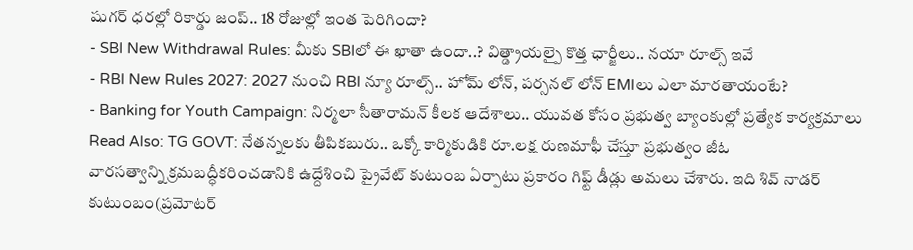షుగర్ ధరల్లో రికార్డు జంప్.. 18 రోజుల్లో ఇంత పెరిగిందా?
- SBI New Withdrawal Rules: మీకు SBIలో ఈ ఖాతా ఉందా..? విత్డ్రాయల్పై కొత్త ఛార్జీలు.. నయా రూల్స్ ఇవే
- RBI New Rules 2027: 2027 నుంచి RBI న్యూ రూల్స్.. హోమ్ లోన్, పర్సనల్ లోన్ EMIలు ఎలా మారతాయంటే?
- Banking for Youth Campaign: నిర్మలా సీతారామన్ కీలక ఆదేశాలు.. యువత కోసం ప్రభుత్వ బ్యాంకుల్లో ప్రత్యేక కార్యక్రమాలు
Read Also: TG GOVT: నేతన్నలకు తీపికబురు.. ఒక్కో కార్మికుడికి రూ.లక్ష రుణమాఫీ చేస్తూ ప్రభుత్వం జీఓ
వారసత్వాన్ని క్రమబద్ధీకరించడానికి ఉద్దేశించి ప్రైవేట్ కుటుంబ ఏర్పాటు ప్రకారం గిఫ్ట్ డీడ్లు అమలు చేశారు. ఇది శివ్ నాడర్ కుటుంబం(ప్రమోటర్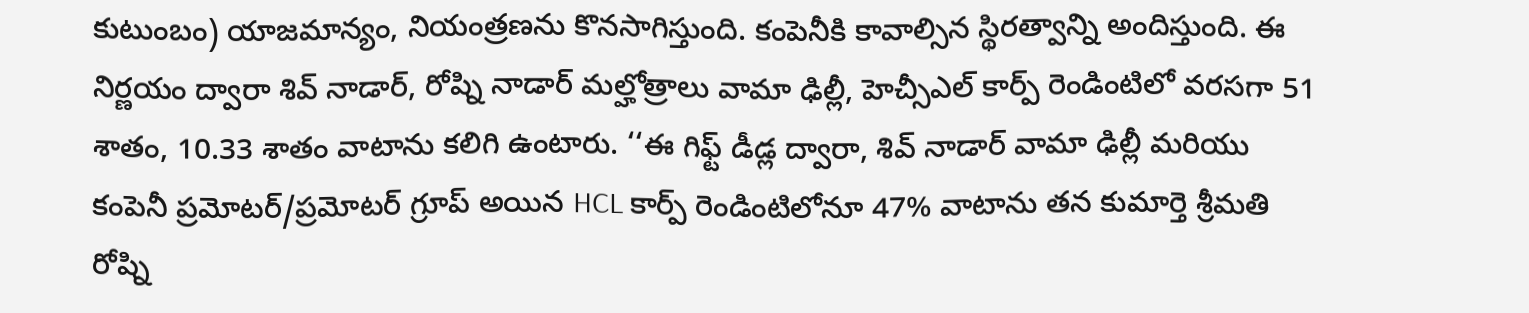కుటుంబం) యాజమాన్యం, నియంత్రణను కొనసాగిస్తుంది. కంపెనీకి కావాల్సిన స్థిరత్వాన్ని అందిస్తుంది. ఈ నిర్ణయం ద్వారా శివ్ నాడార్, రోష్ని నాడార్ మల్హోత్రాలు వామా ఢిల్లీ, హెచ్సీఎల్ కార్ప్ రెండింటిలో వరసగా 51 శాతం, 10.33 శాతం వాటాను కలిగి ఉంటారు. ‘‘ఈ గిఫ్ట్ డీడ్ల ద్వారా, శివ్ నాడార్ వామా ఢిల్లీ మరియు కంపెనీ ప్రమోటర్/ప్రమోటర్ గ్రూప్ అయిన HCL కార్ప్ రెండింటిలోనూ 47% వాటాను తన కుమార్తె శ్రీమతి రోష్ని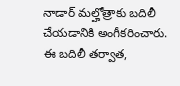నాడార్ మల్హోత్రాకు బదిలీ చేయడానికి అంగీకరించారు. ఈ బదిలీ తర్వాత,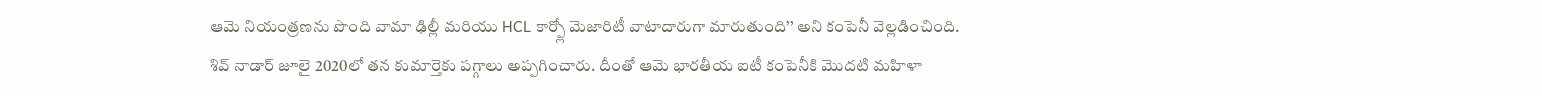ఆమె నియంత్రణను పొంది వామా ఢిల్లీ మరియు HCL కార్ప్లో మెజారిటీ వాటాదారుగా మారుతుంది’’ అని కంపెనీ వెల్లడించింది.
శివ్ నాడార్ జూలై 2020లో తన కుమార్తెకు పగ్గాలు అప్పగించారు. దీంతో ఆమె భారతీయ ఐటీ కంపెనీకి మొదటి మహిళా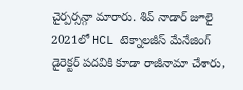చైర్పర్సన్గా మారారు. శివ్ నాడార్ జూలై 2021లో HCL టెక్నాలజీస్ మేనేజింగ్ డైరెక్టర్ పదవికి కూడా రాజీనామా చేశారు,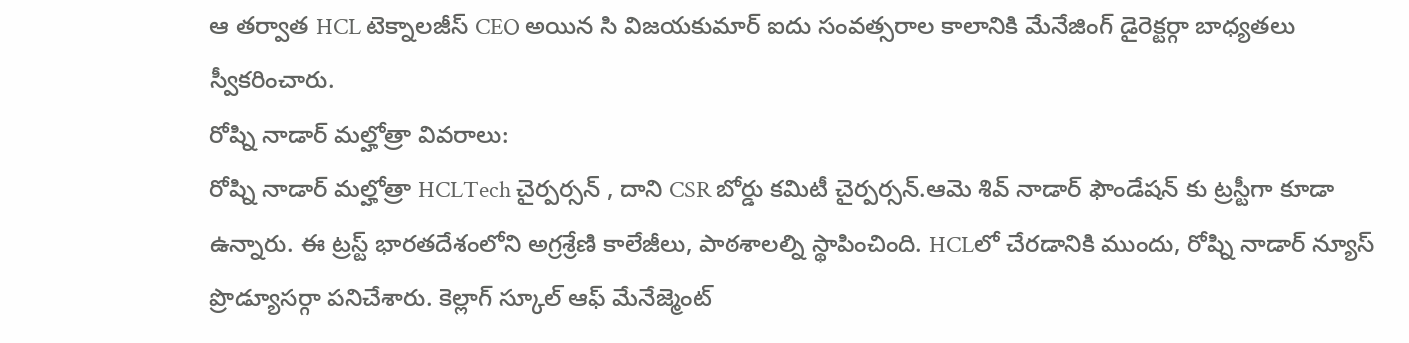ఆ తర్వాత HCL టెక్నాలజీస్ CEO అయిన సి విజయకుమార్ ఐదు సంవత్సరాల కాలానికి మేనేజింగ్ డైరెక్టర్గా బాధ్యతలు స్వీకరించారు.
రోష్ని నాడార్ మల్హోత్రా వివరాలు:
రోష్ని నాడార్ మల్హోత్రా HCLTech చైర్పర్సన్ , దాని CSR బోర్డు కమిటీ చైర్పర్సన్.ఆమె శివ్ నాడార్ ఫౌండేషన్ కు ట్రస్టీగా కూడా ఉన్నారు. ఈ ట్రస్ట్ భారతదేశంలోని అగ్రశ్రేణి కాలేజీలు, పాఠశాలల్ని స్థాపించింది. HCLలో చేరడానికి ముందు, రోష్ని నాడార్ న్యూస్ ప్రొడ్యూసర్గా పనిచేశారు. కెల్లాగ్ స్కూల్ ఆఫ్ మేనేజ్మెంట్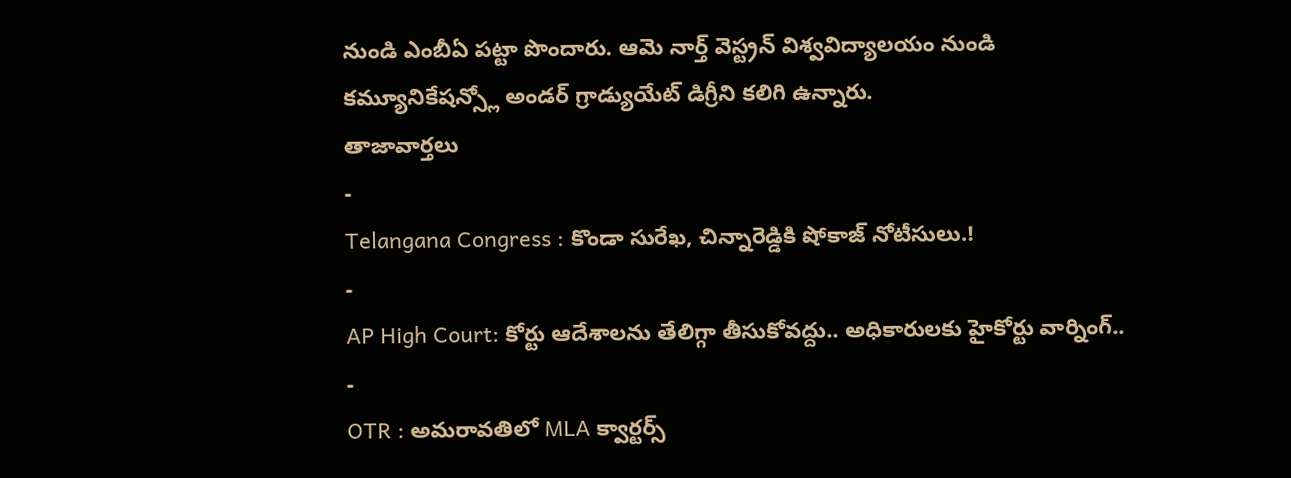నుండి ఎంబీఏ పట్టా పొందారు. ఆమె నార్త్ వెస్ట్రన్ విశ్వవిద్యాలయం నుండి కమ్యూనికేషన్స్లో అండర్ గ్రాడ్యుయేట్ డిగ్రీని కలిగి ఉన్నారు.
తాజావార్తలు
-
Telangana Congress : కొండా సురేఖ, చిన్నారెడ్డికి షోకాజ్ నోటీసులు.!
-
AP High Court: కోర్టు ఆదేశాలను తేలిగ్గా తీసుకోవద్దు.. అధికారులకు హైకోర్టు వార్నింగ్..
-
OTR : అమరావతిలో MLA క్వార్టర్స్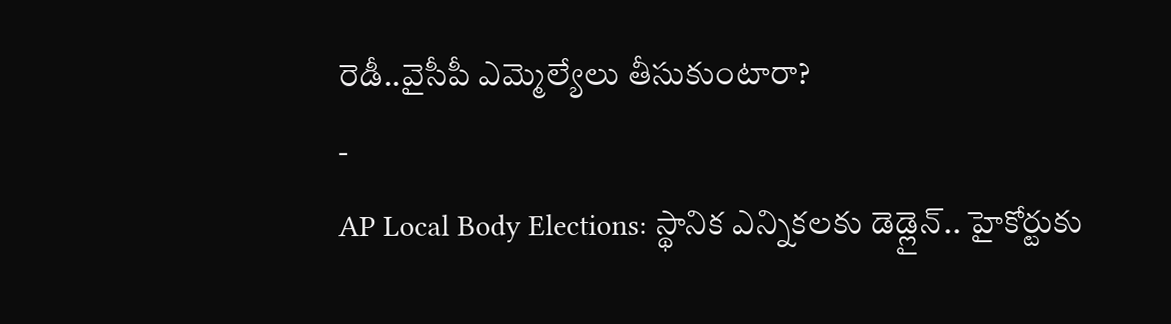రెడీ..వైసీపీ ఎమ్మెల్యేలు తీసుకుంటారా?
-
AP Local Body Elections: స్థానిక ఎన్నికలకు డెడ్లైన్.. హైకోర్టుకు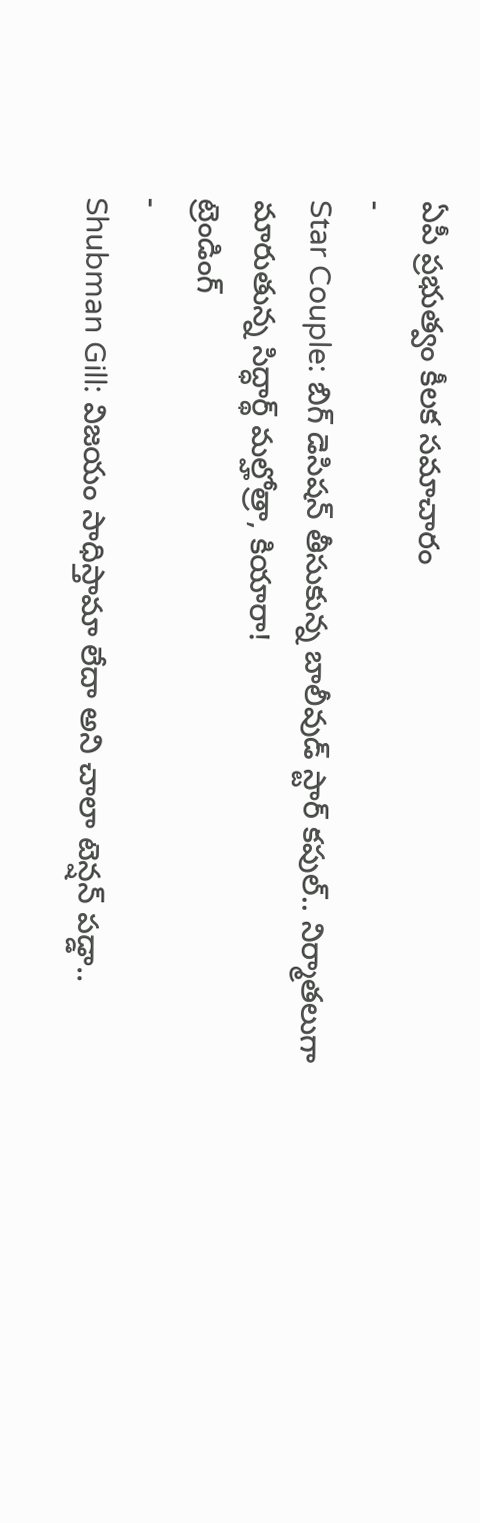ఏపీ ప్రభుత్వం కీలక సమాచారం
-
Star Couple: బిగ్ డెసిషన్ తీసుకున్న బాలీవుడ్ స్టార్ కపుల్.. నిర్మాతలుగా మారుతున్న సిద్ధార్థ్ మల్హోత్రా, కియారా!
ట్రెండింగ్
-
Shubman Gill: విజయం సాధిస్తామా లేదా అని చాలా టెన్షన్ పడ్డా..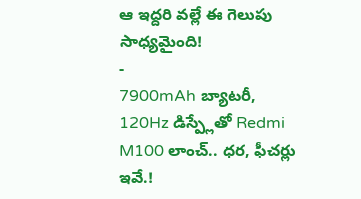ఆ ఇద్దరి వల్లే ఈ గెలుపు సాధ్యమైంది!
-
7900mAh బ్యాటరీ, 120Hz డిస్ప్లేతో Redmi M100 లాంచ్.. ధర, ఫీచర్లు ఇవే.!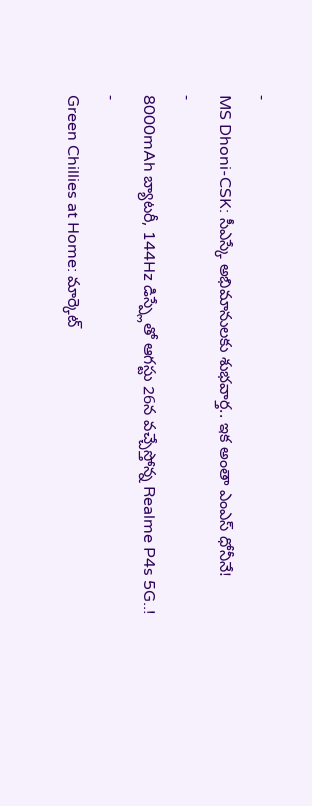-
MS Dhoni-CSK: సీఎస్కే అభిమానులకు శుభవార్త.. ఇక అంతా ఎంఎస్ ధోనీనే!
-
8000mAh బ్యాటరీ, 144Hz డిస్ప్లేతో ఆగస్టు 26న వచ్చేస్తోన్న Realme P4s 5G..!
-
Green Chillies at Home: మార్కెట్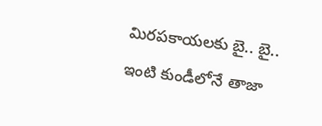మిరపకాయలకు బై.. బై.. ఇంటి కుండీలోనే తాజా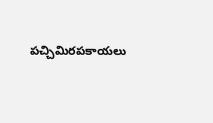పచ్చిమిరపకాయలు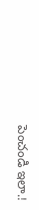పెంచండి ఇలా.!